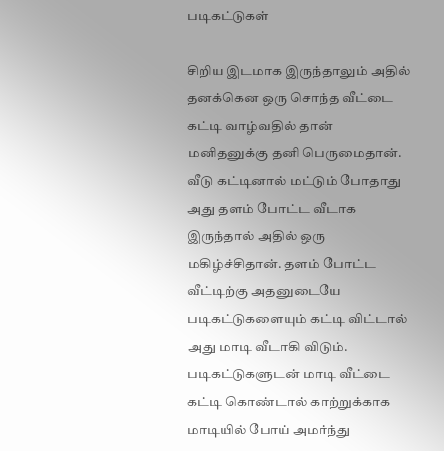படிகட்டுகள்

சிறிய இடமாக இருந்தாலும் அதில் தனக்கென ஒரு சொந்த வீட்டை கட்டி வாழ்வதில் தான் மனிதனுக்கு தனி பெருமைதான். வீடு கட்டினால் மட்டும் போதாது அது தளம் போட்ட வீடாக இருந்தால் அதில் ஒரு மகிழ்ச்சிதான். தளம் போட்ட வீட்டிற்கு அதனுடையே படிகட்டுகளையும் கட்டி விட்டால் அது மாடி வீடாகி விடும். படிகட்டுகளுடன் மாடி வீட்டை கட்டி கொண்டால் காற்றுக்காக மாடியில் போய் அமர்ந்து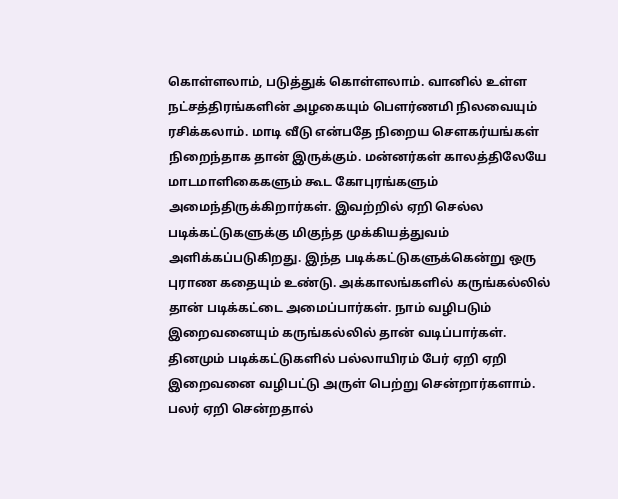கொள்ளலாம், படுத்துக் கொள்ளலாம். வானில் உள்ள நட்சத்திரங்களின் அழகையும் பௌர்ணமி நிலவையும் ரசிக்கலாம். மாடி வீடு என்பதே நிறைய சௌகர்யங்கள் நிறைந்தாக தான் இருக்கும். மன்னர்கள் காலத்திலேயே மாடமாளிகைகளும் கூட கோபுரங்களும் அமைந்திருக்கிறார்கள். இவற்றில் ஏறி செல்ல படிக்கட்டுகளுக்கு மிகுந்த முக்கியத்துவம் அளிக்கப்படுகிறது. இந்த படிக்கட்டுகளுக்கென்று ஒரு புராண கதையும் உண்டு. அக்காலங்களில் கருங்கல்லில் தான் படிக்கட்டை அமைப்பார்கள். நாம் வழிபடும் இறைவனையும் கருங்கல்லில் தான் வடிப்பார்கள். தினமும் படிக்கட்டுகளில் பல்லாயிரம் பேர் ஏறி ஏறி இறைவனை வழிபட்டு அருள் பெற்று சென்றார்களாம். பலர் ஏறி சென்றதால்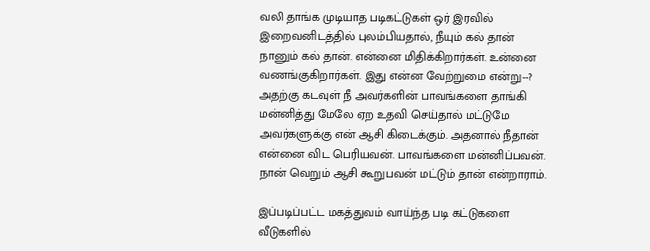வலி தாங்க முடியாத படிகட்டுகள் ஒர் இரவில் இறைவனிடத்தில் புலம்பியதால், நீயும் கல் தான் நானும் கல் தான். என்னை மிதிக்கிறார்கள். உன்னை வணங்குகிறார்கள். இது என்ன வேற்றுமை என்று--?  அதற்கு கடவுள் நீ அவர்களின் பாவங்களை தாங்கி மன்னித்து மேலே ஏற உதவி செய்தால் மட்டுமே அவர்களுக்கு என் ஆசி கிடைக்கும். அதனால் நீதான் என்னை விட பெரியவன். பாவங்களை மன்னிப்பவன். நான் வெறும் ஆசி கூறுபவன் மட்டும் தான் என்றாராம்.

இப்படிப்பட்ட மகத்துவம் வாய்ந்த படி கட்டுகளை வீடுகளில்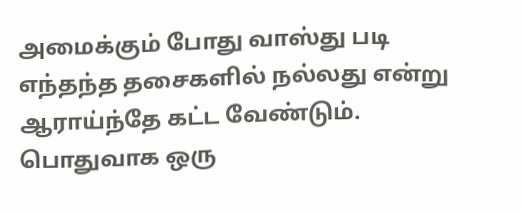அமைக்கும் போது வாஸ்து படி எந்தந்த தசைகளில் நல்லது என்று ஆராய்ந்தே கட்ட வேண்டும். பொதுவாக ஒரு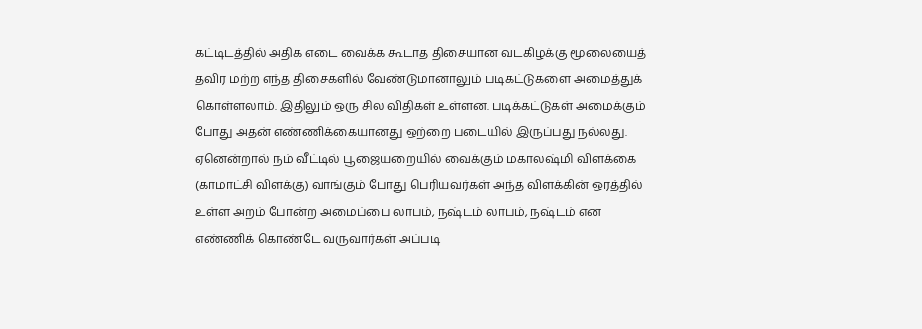கட்டிடத்தில் அதிக எடை வைக்க கூடாத திசையான வடகிழக்கு மூலையைத் தவிர மற்ற எந்த திசைகளில் வேண்டுமானாலும் படிகட்டுகளை அமைத்துக் கொள்ளலாம். இதிலும் ஒரு சில விதிகள் உள்ளன. படிக்கட்டுகள் அமைக்கும் போது அதன் எண்ணிக்கையானது ஒற்றை படையில் இருப்பது நல்லது. ஏனென்றால் நம் வீட்டில் பூஜையறையில் வைக்கும் மகாலஷ்மி விளக்கை (காமாட்சி விளக்கு) வாங்கும் போது பெரியவர்கள் அந்த விளக்கின் ஒரத்தில் உள்ள அறம் போன்ற அமைப்பை லாபம், நஷ்டம் லாபம், நஷ்டம் என எண்ணிக் கொண்டே வருவார்கள் அப்படி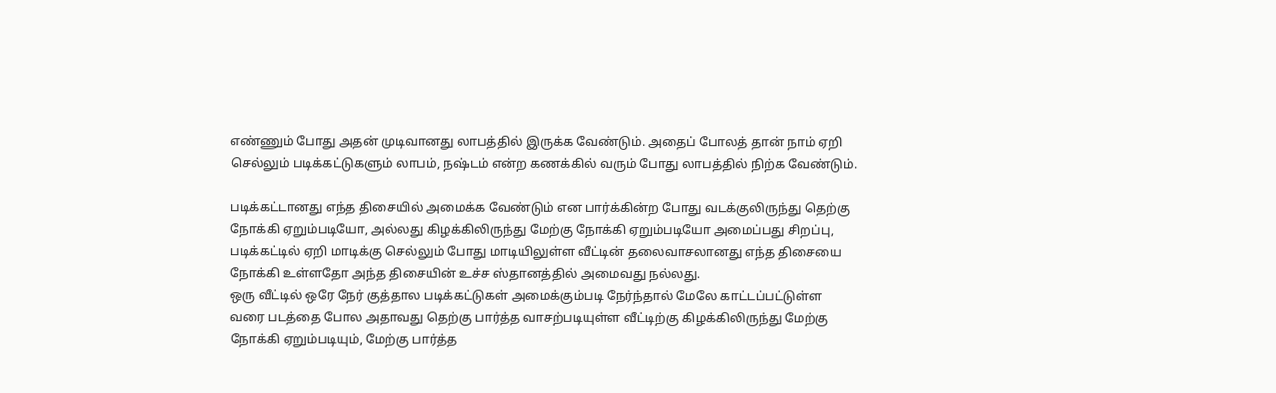எண்ணும் போது அதன் முடிவானது லாபத்தில் இருக்க வேண்டும். அதைப் போலத் தான் நாம் ஏறி செல்லும் படிக்கட்டுகளும் லாபம், நஷ்டம் என்ற கணக்கில் வரும் போது லாபத்தில் நிற்க வேண்டும்.

படிக்கட்டானது எந்த திசையில் அமைக்க வேண்டும் என பார்க்கின்ற போது வடக்குலிருந்து தெற்கு  நோக்கி ஏறும்படியோ, அல்லது கிழக்கிலிருந்து மேற்கு நோக்கி ஏறும்படியோ அமைப்பது சிறப்பு, படிக்கட்டில் ஏறி மாடிக்கு செல்லும் போது மாடியிலுள்ள வீட்டின் தலைவாசலானது எந்த திசையை நோக்கி உள்ளதோ அந்த திசையின் உச்ச ஸ்தானத்தில் அமைவது நல்லது.
ஒரு வீட்டில் ஒரே நேர் குத்தால படிக்கட்டுகள் அமைக்கும்படி நேர்ந்தால் மேலே காட்டப்பட்டுள்ள வரை படத்தை போல அதாவது தெற்கு பார்த்த வாசற்படியுள்ள வீட்டிற்கு கிழக்கிலிருந்து மேற்கு நோக்கி ஏறும்படியும், மேற்கு பார்த்த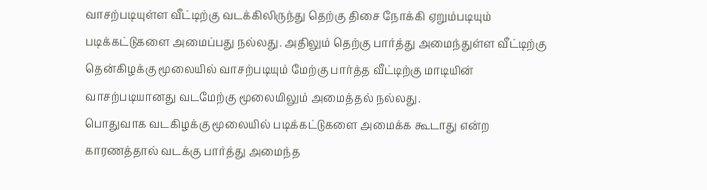வாசற்படியுள்ள வீட்டிற்கு வடக்கிலிருந்து தெற்கு திசை நோக்கி ஏறும்படியும் படிக்கட்டுகளை அமைப்பது நல்லது. அதிலும் தெற்கு பார்த்து அமைந்துள்ள வீட்டிற்கு தென்கிழக்கு மூலையில் வாசற்படியும் மேற்கு பார்த்த வீட்டிற்கு மாடியின் வாசற்படியானது வடமேற்கு மூலையிலும் அமைத்தல் நல்லது.
பொதுவாக வடகிழக்கு மூலையில் படிக்கட்டுகளை அமைக்க கூடாது என்ற காரணத்தால் வடக்கு பார்த்து அமைந்த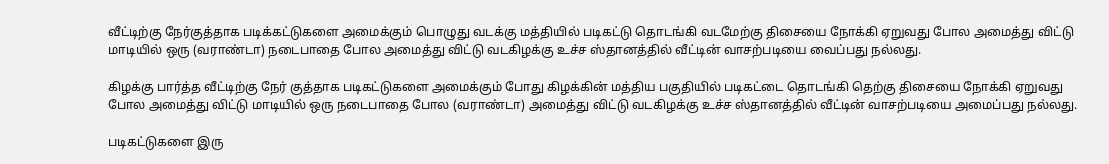வீட்டிற்கு நேர்குத்தாக படிக்கட்டுகளை அமைக்கும் பொழுது வடக்கு மத்தியில் படிகட்டு தொடங்கி வடமேற்கு திசையை நோக்கி ஏறுவது போல அமைத்து விட்டு மாடியில் ஒரு (வராண்டா) நடைபாதை போல அமைத்து விட்டு வடகிழக்கு உச்ச ஸ்தானத்தில் வீட்டின் வாசற்படியை வைப்பது நல்லது.

கிழக்கு பார்த்த வீட்டிற்கு நேர் குத்தாக படிகட்டுகளை அமைக்கும் போது கிழக்கின் மத்திய பகுதியில் படிகட்டை தொடங்கி தெற்கு திசையை நோக்கி ஏறுவது போல அமைத்து விட்டு மாடியில் ஒரு நடைபாதை போல (வராண்டா) அமைத்து விட்டு வடகிழக்கு உச்ச ஸ்தானத்தில் வீட்டின் வாசற்படியை அமைப்பது நல்லது.

படிகட்டுகளை இரு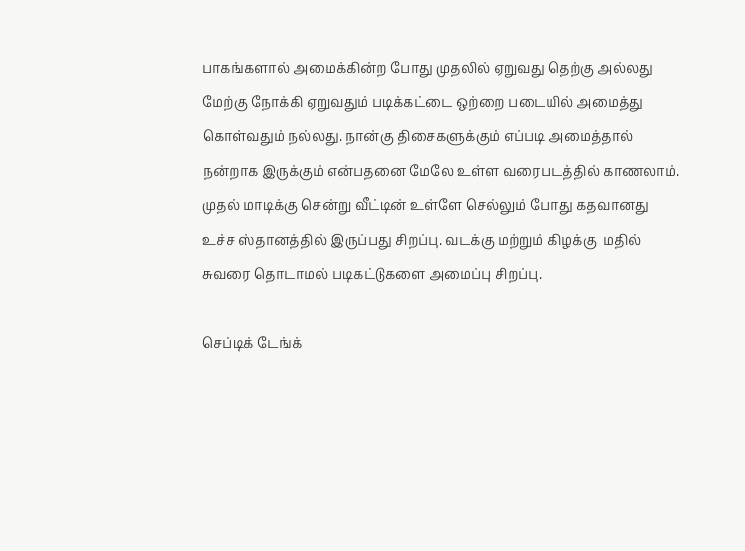பாகங்களால் அமைக்கின்ற போது முதலில் ஏறுவது தெற்கு அல்லது மேற்கு நோக்கி ஏறுவதும் படிக்கட்டை ஒற்றை படையில் அமைத்து கொள்வதும் நல்லது. நான்கு திசைகளுக்கும் எப்படி அமைத்தால் நன்றாக இருக்கும் என்பதனை மேலே உள்ள வரைபடத்தில் காணலாம். முதல் மாடிக்கு சென்று வீட்டின் உள்ளே செல்லும் போது கதவானது உச்ச ஸ்தானத்தில் இருப்பது சிறப்பு. வடக்கு மற்றும் கிழக்கு  மதில் சுவரை தொடாமல் படிகட்டுகளை அமைப்பு சிறப்பு.

செப்டிக் டேங்க்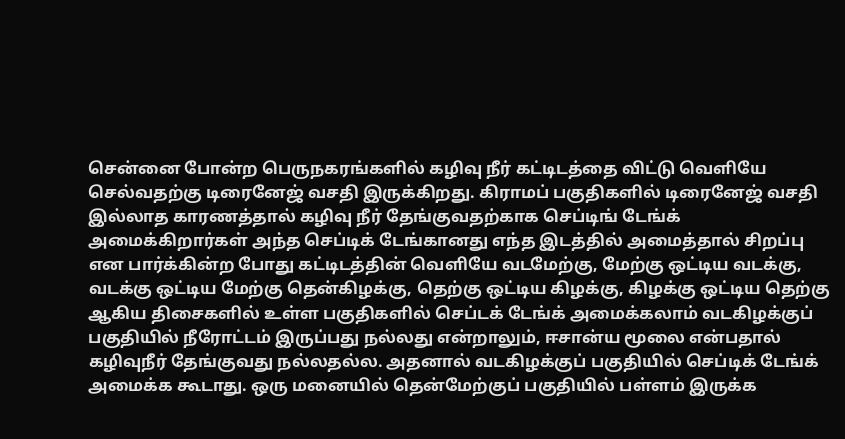சென்னை போன்ற பெருநகரங்களில் கழிவு நீர் கட்டிடத்தை விட்டு வெளியே செல்வதற்கு டிரைனேஜ் வசதி இருக்கிறது. கிராமப் பகுதிகளில் டிரைனேஜ் வசதி இல்லாத காரணத்தால் கழிவு நீர் தேங்குவதற்காக செப்டிங் டேங்க் அமைக்கிறார்கள் அந்த செப்டிக் டேங்கானது எந்த இடத்தில் அமைத்தால் சிறப்பு என பார்க்கின்ற போது கட்டிடத்தின் வெளியே வடமேற்கு, மேற்கு ஒட்டிய வடக்கு, வடக்கு ஒட்டிய மேற்கு தென்கிழக்கு, தெற்கு ஒட்டிய கிழக்கு, கிழக்கு ஒட்டிய தெற்கு ஆகிய திசைகளில் உள்ள பகுதிகளில் செப்டக் டேங்க் அமைக்கலாம் வடகிழக்குப் பகுதியில் நீரோட்டம் இருப்பது நல்லது என்றாலும், ஈசான்ய மூலை என்பதால் கழிவுநீர் தேங்குவது நல்லதல்ல. அதனால் வடகிழக்குப் பகுதியில் செப்டிக் டேங்க் அமைக்க கூடாது. ஒரு மனையில் தென்மேற்குப் பகுதியில் பள்ளம் இருக்க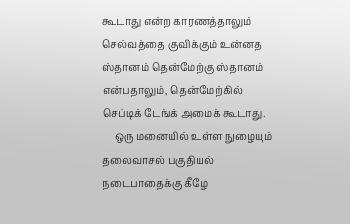கூடாது என்ற காரணத்தாலும் செல்வத்தை குவிக்கும் உன்னத ஸ்தானம் தென்மேற்கு ஸ்தானம் என்பதாலும், தென்மேற்கில் செப்டிக் டேங்க் அமைக் கூடாது.
     ஒரு மனையில் உள்ள நுழையும் தலைவாசல் பகுதியல் நடைபாதைக்கு கீழே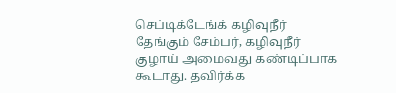செப்டிக்டேங்க் கழிவுநீர் தேங்கும் சேம்பர், கழிவுநீர் குழாய் அமைவது கண்டிப்பாக கூடாது. தவிர்க்க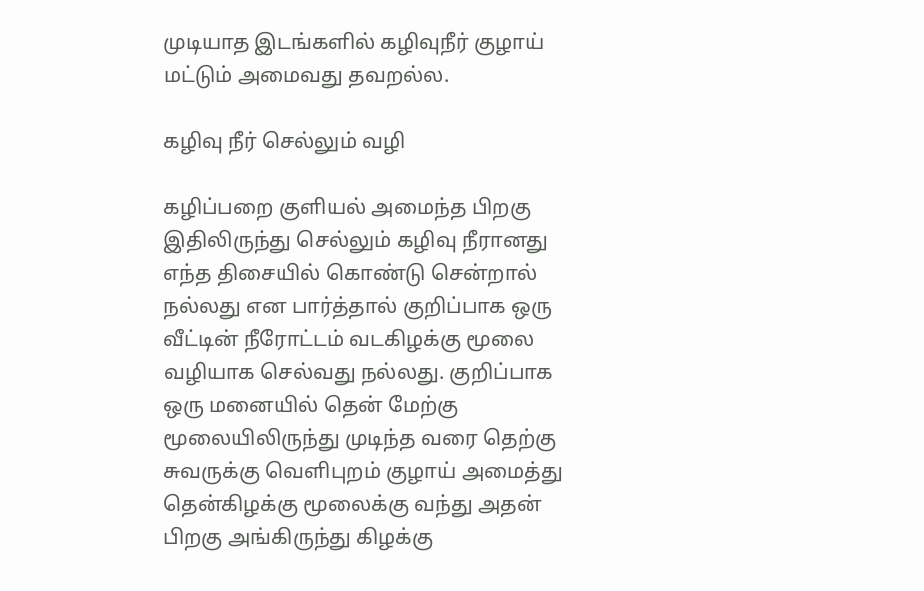முடியாத இடங்களில் கழிவுநீர் குழாய் மட்டும் அமைவது தவறல்ல.

கழிவு நீர் செல்லும் வழி

கழிப்பறை குளியல் அமைந்த பிறகு இதிலிருந்து செல்லும் கழிவு நீரானது எந்த திசையில் கொண்டு சென்றால் நல்லது என பார்த்தால் குறிப்பாக ஒரு வீட்டின் நீரோட்டம் வடகிழக்கு மூலை வழியாக செல்வது நல்லது. குறிப்பாக ஒரு மனையில் தென் மேற்கு மூலையிலிருந்து முடிந்த வரை தெற்கு சுவருக்கு வெளிபுறம் குழாய் அமைத்து தென்கிழக்கு மூலைக்கு வந்து அதன் பிறகு அங்கிருந்து கிழக்கு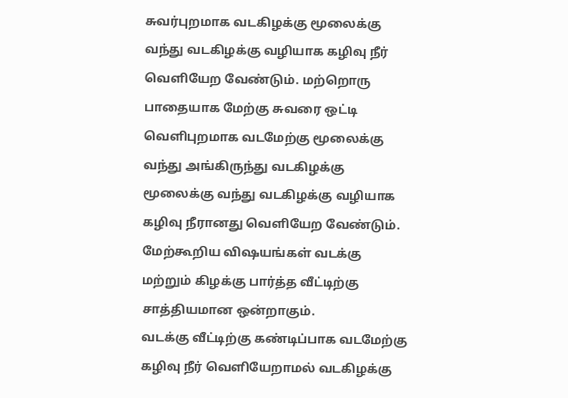சுவர்புறமாக வடகிழக்கு மூலைக்கு வந்து வடகிழக்கு வழியாக கழிவு நீர் வெளியேற வேண்டும். மற்றொரு பாதையாக மேற்கு சுவரை ஒட்டி வெளிபுறமாக வடமேற்கு மூலைக்கு வந்து அங்கிருந்து வடகிழக்கு மூலைக்கு வந்து வடகிழக்கு வழியாக கழிவு நீரானது வெளியேற வேண்டும். மேற்கூறிய விஷயங்கள் வடக்கு மற்றும் கிழக்கு பார்த்த வீட்டிற்கு சாத்தியமான ஒன்றாகும்.
வடக்கு வீட்டிற்கு கண்டிப்பாக வடமேற்கு கழிவு நீர் வெளியேறாமல் வடகிழக்கு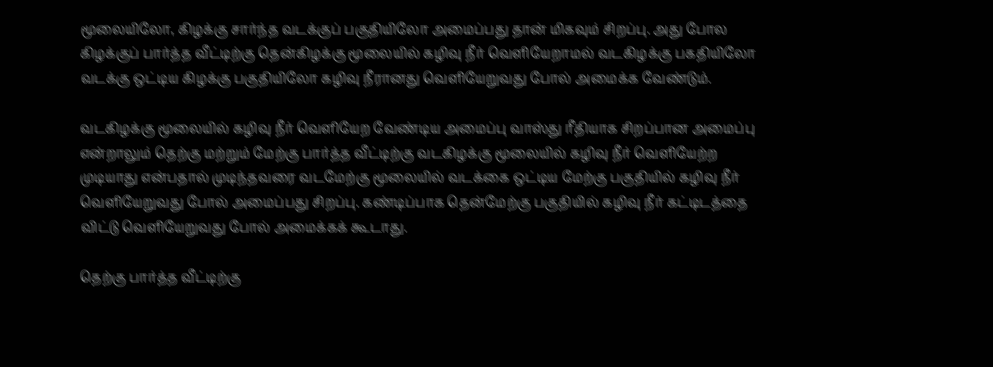மூலையிலோ, கிழக்கு சார்ந்த வடக்குப் பகுதியிலோ அமைப்பது தான் மிகவும் சிறப்பு. அது போல கிழக்குப் பார்த்த வீட்டிற்கு தென்கிழக்கு மூலையில் கழிவு நீர் வெளியேறாமல் வடகிழக்கு பகதியிலோ வடக்கு ஒட்டிய கிழக்கு பகுதியிலோ கழிவு நீரானது வெளியேறுவது போல் அமைக்க வேண்டும்.

வடகிழக்கு மூலையில் கழிவு நீர் வெளியேற வேண்டிய அமைப்பு வாஸ்து ரீதியாக சிறப்பான அமைப்பு என்றாலும் தெற்கு மற்றும் மேற்கு பார்த்த வீட்டிற்கு வடகிழக்கு மூலையில் கழிவு நீர் வெளியேற்ற முடியாது என்பதால் முடிந்தவரை வடமேற்கு மூலையில் வடக்கை ஒட்டிய மேற்கு பகுதியில் கழிவு நீர் வெளியேறுவது போல் அமைப்பது சிறப்பு. கண்டிப்பாக தென்மேற்கு பகுதியில் கழிவு நீர் கட்டிடத்தை விட்டு வெளியேறுவது போல் அமைக்கக் கூடாது.

தெற்கு பார்த்த வீட்டிற்கு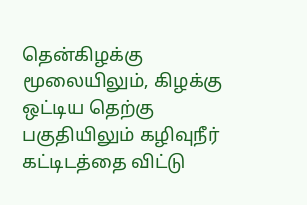தென்கிழக்கு மூலையிலும், கிழக்கு ஒட்டிய தெற்கு பகுதியிலும் கழிவுநீர் கட்டிடத்தை விட்டு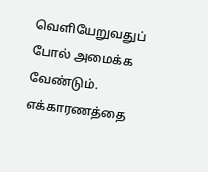வெளியேறுவதுப் போல் அமைக்க வேண்டும். எக்காரணத்தை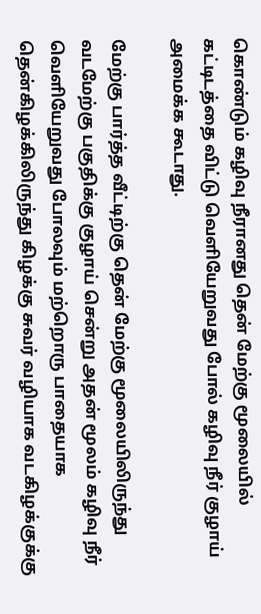கொண்டும் கழிவு நீரானது தென் மேற்கு மூலையில் கட்டிடத்தை விட்டு வெளியேறுவது போல் கழிவு நீர் குழாய் அமைக்க கூடாது.

மேற்கு பார்த்த வீட்டிற்கு தென் மேற்கு மூலையிலிருந்து வடமேற்கு பகுதிக்கு குழாய் சென்று அதன் மூலம் கழிவு நீர் வெளியேறுவது போலவும் மற்றொரு பாதையாக தென்கிழக்கிலிருந்து கிழக்கு சுவர் வழியாக வடகிழக்குக்கு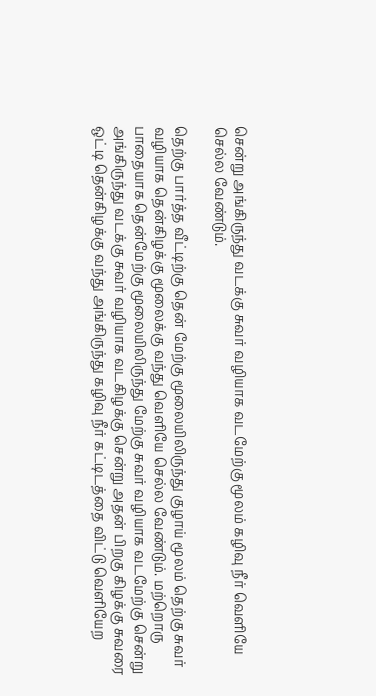சென்று அங்கிருந்து வடக்கு சுவர் வழியாக வடமேற்கு மூலம் கழிவு நீர் வெளியே செல்ல வேண்டும்.

தெற்கு பார்த்த வீட்டிற்கு தென் மேற்கு மூலையிலிருந்து குழாய் மூலம் தெற்கு சுவர் வழியாக தென்கிழக்கு மூலைக்கு வந்து வெளியே செல்ல வேண்டும். மற்றொரு பாதையாக தென்மேற்கு மூலையிலிருந்து மேற்கு சுவர் வழியாக வடமேற்கு சென்று அங்கிருந்து வடக்கு சுவர் வழியாக வடகிழக்கு சென்று அதன் பிறகு கிழக்கு சுவரை ஒட்டி தென்கிழக்கு வந்து அங்கிருந்து கழிவு நீர் கட்டிடத்தை விட்டு வெளியேற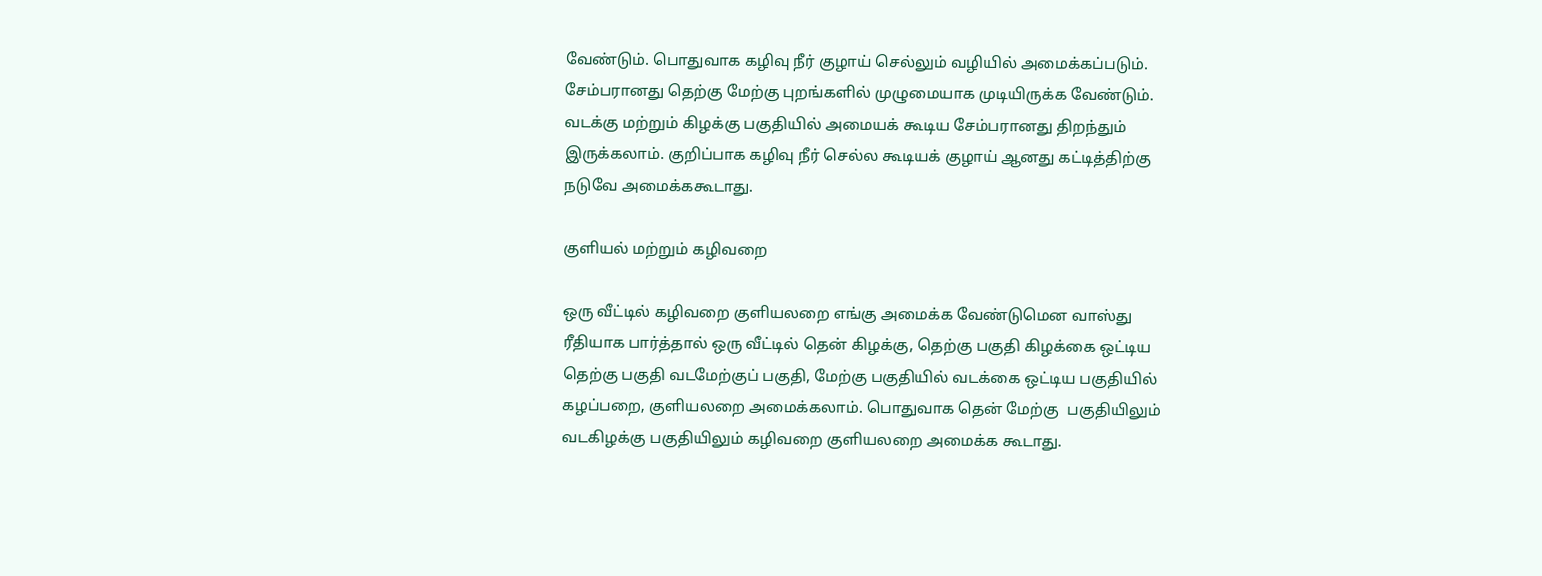வேண்டும். பொதுவாக கழிவு நீர் குழாய் செல்லும் வழியில் அமைக்கப்படும். சேம்பரானது தெற்கு மேற்கு புறங்களில் முழுமையாக முடியிருக்க வேண்டும். வடக்கு மற்றும் கிழக்கு பகுதியில் அமையக் கூடிய சேம்பரானது திறந்தும் இருக்கலாம். குறிப்பாக கழிவு நீர் செல்ல கூடியக் குழாய் ஆனது கட்டித்திற்கு நடுவே அமைக்ககூடாது.

குளியல் மற்றும் கழிவறை

ஒரு வீட்டில் கழிவறை குளியலறை எங்கு அமைக்க வேண்டுமென வாஸ்து ரீதியாக பார்த்தால் ஒரு வீட்டில் தென் கிழக்கு, தெற்கு பகுதி கிழக்கை ஒட்டிய தெற்கு பகுதி வடமேற்குப் பகுதி, மேற்கு பகுதியில் வடக்கை ஒட்டிய பகுதியில் கழப்பறை, குளியலறை அமைக்கலாம். பொதுவாக தென் மேற்கு  பகுதியிலும் வடகிழக்கு பகுதியிலும் கழிவறை குளியலறை அமைக்க கூடாது.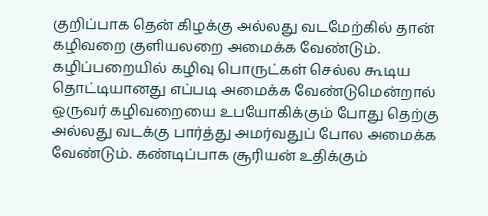குறிப்பாக தென் கிழக்கு அல்லது வடமேற்கில் தான் கழிவறை குளியலறை அமைக்க வேண்டும். கழிப்பறையில் கழிவு பொருட்கள் செல்ல கூடிய தொட்டியானது எப்படி அமைக்க வேண்டுமென்றால் ஒருவர் கழிவறையை உபயோகிக்கும் போது தெற்கு அல்லது வடக்கு பார்த்து அமர்வதுப் போல அமைக்க வேண்டும். கண்டிப்பாக சூரியன் உதிக்கும்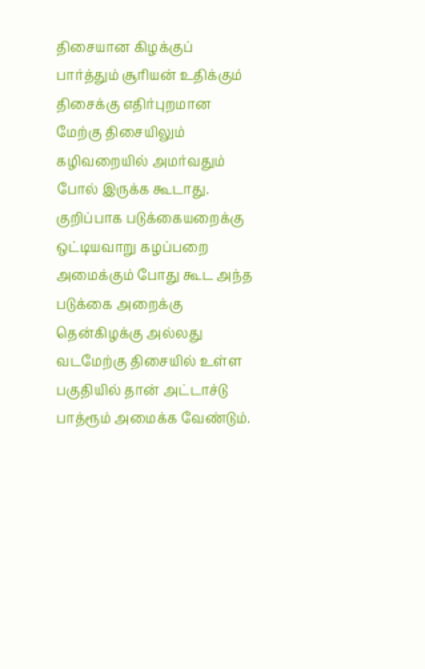திசையான கிழக்குப் பார்த்தும் சூரியன் உதிக்கும் திசைக்கு எதிர்புறமான மேற்கு திசையிலும் கழிவறையில் அமர்வதும் போல் இருக்க கூடாது.
குறிப்பாக படுக்கையறைக்கு ஒட்டியவாறு கழப்பறை அமைக்கும் போது கூட அந்த படுக்கை அறைக்கு தென்கிழக்கு அல்லது வடமேற்கு திசையில் உள்ள பகுதியில் தான் அட்டாச்டு பாத்ரூம் அமைக்க வேண்டும்.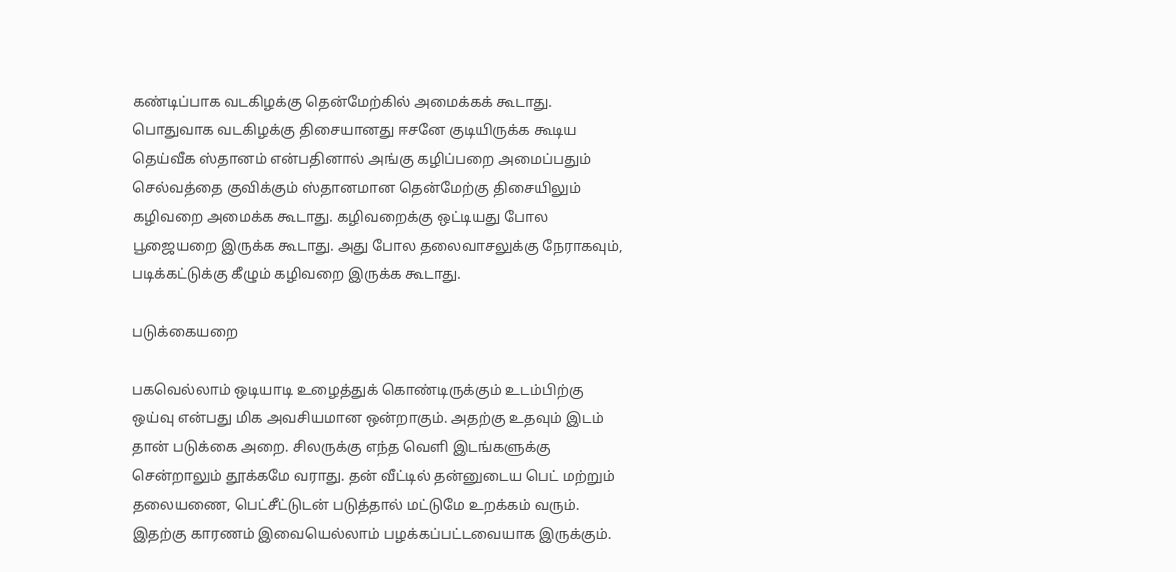கண்டிப்பாக வடகிழக்கு தென்மேற்கில் அமைக்கக் கூடாது. பொதுவாக வடகிழக்கு திசையானது ஈசனே குடியிருக்க கூடிய தெய்வீக ஸ்தானம் என்பதினால் அங்கு கழிப்பறை அமைப்பதும் செல்வத்தை குவிக்கும் ஸ்தானமான தென்மேற்கு திசையிலும் கழிவறை அமைக்க கூடாது. கழிவறைக்கு ஒட்டியது போல பூஜையறை இருக்க கூடாது. அது போல தலைவாசலுக்கு நேராகவும், படிக்கட்டுக்கு கீழும் கழிவறை இருக்க கூடாது.

படுக்கையறை

பகவெல்லாம் ஒடியாடி உழைத்துக் கொண்டிருக்கும் உடம்பிற்கு ஒய்வு என்பது மிக அவசியமான ஒன்றாகும். அதற்கு உதவும் இடம் தான் படுக்கை அறை. சிலருக்கு எந்த வெளி இடங்களுக்கு சென்றாலும் தூக்கமே வராது. தன் வீட்டில் தன்னுடைய பெட் மற்றும் தலையணை, பெட்சீட்டுடன் படுத்தால் மட்டுமே உறக்கம் வரும். இதற்கு காரணம் இவையெல்லாம் பழக்கப்பட்டவையாக இருக்கும்.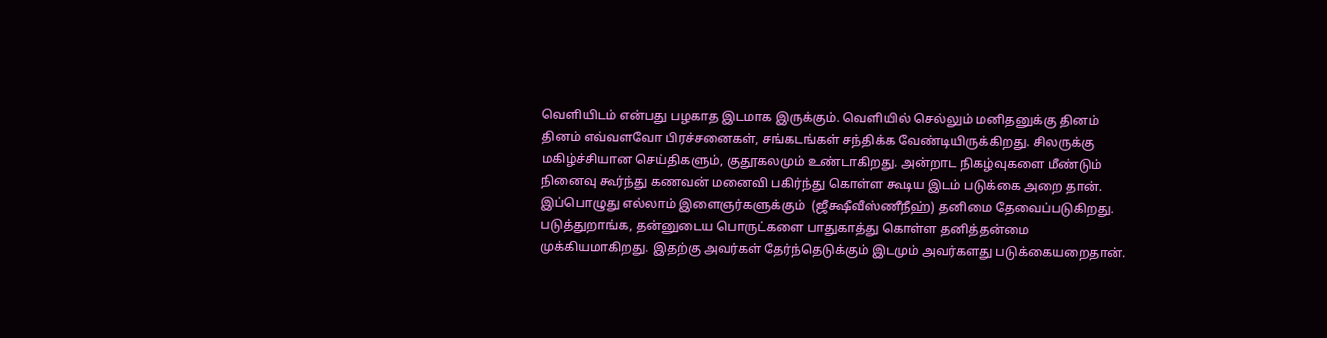வெளியிடம் என்பது பழகாத இடமாக இருக்கும். வெளியில் செல்லும் மனிதனுக்கு தினம் தினம் எவ்வளவோ பிரச்சனைகள், சங்கடங்கள் சந்திக்க வேண்டியிருக்கிறது. சிலருக்கு மகிழ்ச்சியான செய்திகளும், குதூகலமும் உண்டாகிறது. அன்றாட நிகழ்வுகளை மீண்டும் நினைவு கூர்ந்து கணவன் மனைவி பகிர்ந்து கொள்ள கூடிய இடம் படுக்கை அறை தான். இப்பொழுது எல்லாம் இளைஞர்களுக்கும்  (ஜீக்ஷீவீஸ்ணீநீஹ்) தனிமை தேவைப்படுகிறது. படுத்துறாங்க, தன்னுடைய பொருட்களை பாதுகாத்து கொள்ள தனித்தன்மை முக்கியமாகிறது. இதற்கு அவர்கள் தேர்ந்தெடுக்கும் இடமும் அவர்களது படுக்கையறைதான்.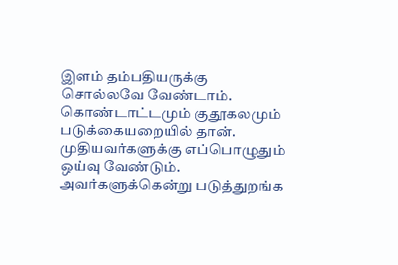இளம் தம்பதியருக்கு சொல்லவே வேண்டாம். கொண்டாட்டமும் குதூகலமும் படுக்கையறையில் தான். முதியவர்களுக்கு எப்பொழுதும் ஒய்வு வேண்டும். அவர்களுக்கென்று படுத்துறங்க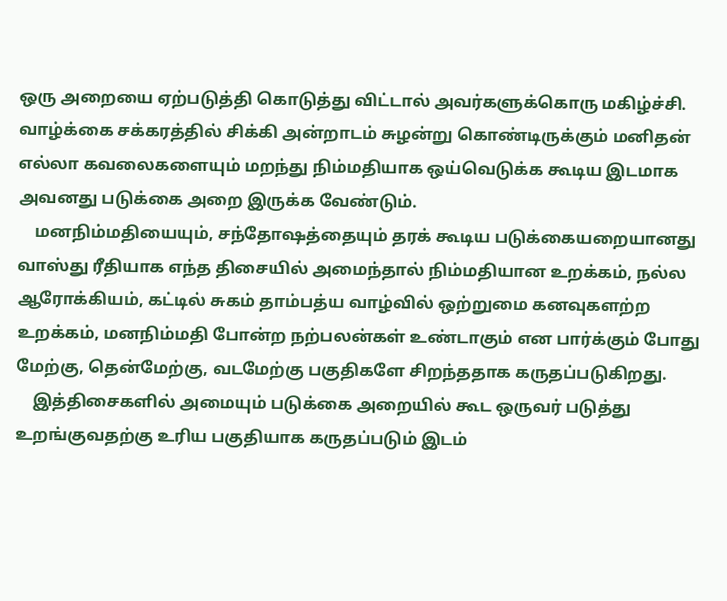ஒரு அறையை ஏற்படுத்தி கொடுத்து விட்டால் அவர்களுக்கொரு மகிழ்ச்சி. வாழ்க்கை சக்கரத்தில் சிக்கி அன்றாடம் சுழன்று கொண்டிருக்கும் மனிதன் எல்லா கவலைகளையும் மறந்து நிம்மதியாக ஒய்வெடுக்க கூடிய இடமாக அவனது படுக்கை அறை இருக்க வேண்டும்.
    மனநிம்மதியையும், சந்தோஷத்தையும் தரக் கூடிய படுக்கையறையானது வாஸ்து ரீதியாக எந்த திசையில் அமைந்தால் நிம்மதியான உறக்கம், நல்ல ஆரோக்கியம், கட்டில் சுகம் தாம்பத்ய வாழ்வில் ஒற்றுமை கனவுகளற்ற உறக்கம், மனநிம்மதி போன்ற நற்பலன்கள் உண்டாகும் என பார்க்கும் போது மேற்கு, தென்மேற்கு, வடமேற்கு பகுதிகளே சிறந்ததாக கருதப்படுகிறது.
    இத்திசைகளில் அமையும் படுக்கை அறையில் கூட ஒருவர் படுத்து உறங்குவதற்கு உரிய பகுதியாக கருதப்படும் இடம்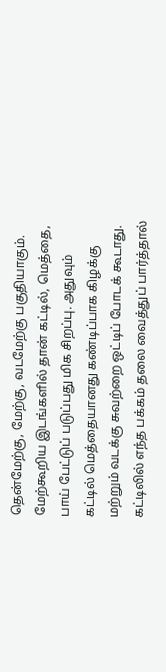தென்மேற்கு, மேற்கு, வடமேற்கு பகுதியாகும். மேற்கூறிய இடங்களில் தான் கட்டில், மெத்தை, பாய் பேட்டுப் படுப்பது மிக சிறப்பு. அதுவும் கட்டில் மெத்தையானது கண்டிப்பாக கிழக்கு மற்றும் வடக்கு சுவற்றை ஒட்டிப் போடக் கூடாது. கட்டிலில் எந்த பக்கம் தலை வைத்துப் பார்த்தால்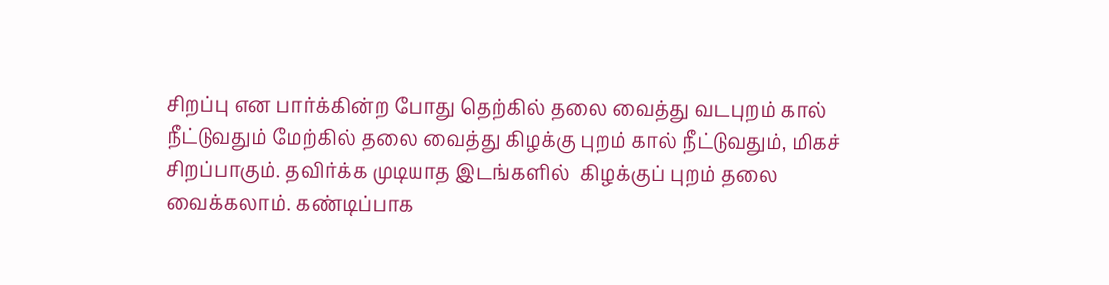சிறப்பு என பார்க்கின்ற போது தெற்கில் தலை வைத்து வடபுறம் கால் நீட்டுவதும் மேற்கில் தலை வைத்து கிழக்கு புறம் கால் நீட்டுவதும், மிகச் சிறப்பாகும். தவிர்க்க முடியாத இடங்களில்  கிழக்குப் புறம் தலை வைக்கலாம். கண்டிப்பாக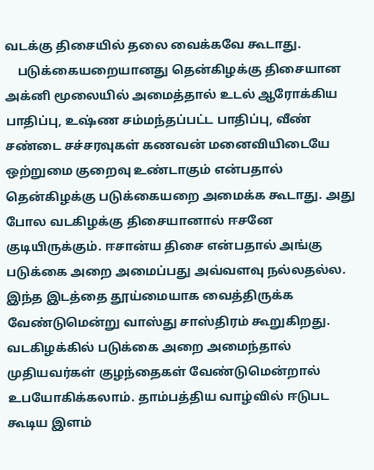வடக்கு திசையில் தலை வைக்கவே கூடாது.
    படுக்கையறையானது தென்கிழக்கு திசையான அக்னி மூலையில் அமைத்தால் உடல் ஆரோக்கிய பாதிப்பு, உஷ்ண சம்மந்தப்பட்ட பாதிப்பு, வீண் சண்டை சச்சரவுகள் கணவன் மனைவியிடையே ஒற்றுமை குறைவு உண்டாகும் என்பதால் தென்கிழக்கு படுக்கையறை அமைக்க கூடாது. அது போல வடகிழக்கு திசையானால் ஈசனே குடியிருக்கும். ஈசான்ய திசை என்பதால் அங்கு படுக்கை அறை அமைப்பது அவ்வளவு நல்லதல்ல. இந்த இடத்தை தூய்மையாக வைத்திருக்க வேண்டுமென்று வாஸ்து சாஸ்திரம் கூறுகிறது. வடகிழக்கில் படுக்கை அறை அமைந்தால் முதியவர்கள் குழந்தைகள் வேண்டுமென்றால் உபயோகிக்கலாம். தாம்பத்திய வாழ்வில் ஈடுபட கூடிய இளம்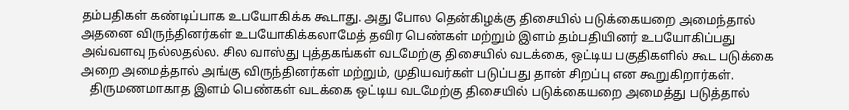தம்பதிகள் கண்டிப்பாக உபயோகிக்க கூடாது. அது போல தென்கிழக்கு திசையில் படுக்கையறை அமைந்தால் அதனை விருந்தினர்கள் உபயோகிக்கலாமேத் தவிர பெண்கள் மற்றும் இளம் தம்பதியினர் உபயோகிப்பது அவ்வளவு நல்லதல்ல. சில வாஸ்து புத்தகங்கள் வடமேற்கு திசையில் வடக்கை, ஒட்டிய பகுதிகளில் கூட படுக்கை அறை அமைத்தால் அங்கு விருந்தினர்கள் மற்றும், முதியவர்கள் படுப்பது தான் சிறப்பு என கூறுகிறார்கள்.
   திருமணமாகாத இளம் பெண்கள் வடக்கை ஒட்டிய வடமேற்கு திசையில் படுக்கையறை அமைத்து படுத்தால்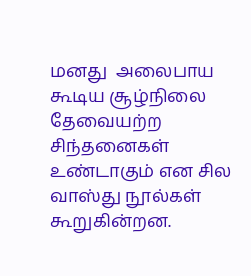மனது  அலைபாய கூடிய சூழ்நிலை தேவையற்ற சிந்தனைகள் உண்டாகும் என சில வாஸ்து நூல்கள் கூறுகின்றன.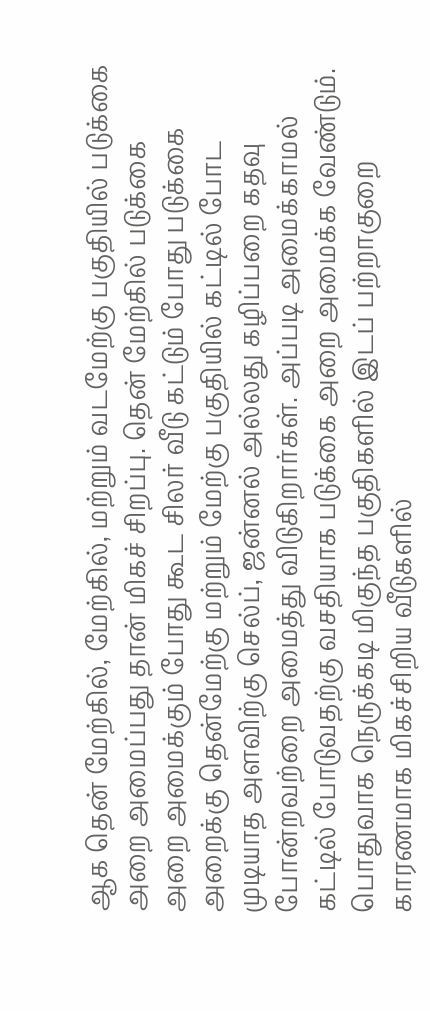ஆக தென் மேற்கில், மேற்கில், மற்றும் வடமேற்கு பகுதியில் படுக்கை அறை அமைப்பது தான் மிகச் சிறப்பு. தென் மேற்கில் படுக்கை அறை அமைக்கும் போது கூட சிலர் வீடு கட்டும் போது படுக்கை அறைக்கு தென்மேற்கு மற்றும் மேற்கு பகுதியில் கட்டில் போட முடியாத அளவிற்கு செல்ப், ஜன்னல் அல்லது கழிப்பறை கதவு போன்றவற்றை அமைத்து விடுகிறார்கள். அப்படி அமைக்காமல் கட்டில் போடுவதற்கு வசதியாக படுக்கை அறை அமைக்க வேண்டும். பொதுவாக நெருக்கடி மிகுந்த பகுதிகளில் இடப் பற்றாகுறை காரணமாக மிகச்சிறிய வீடுகளில்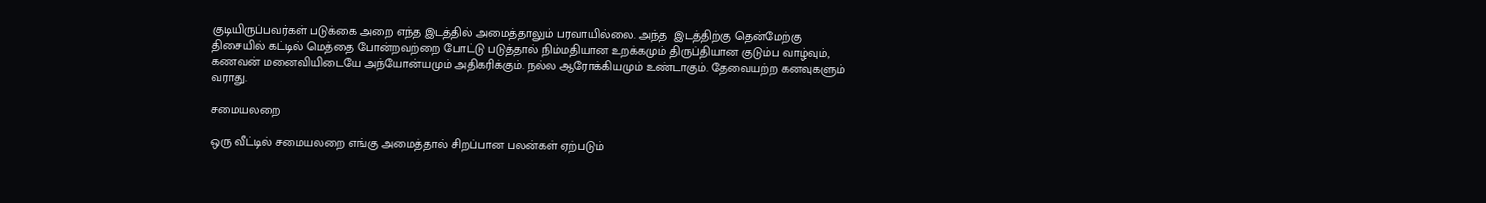குடியிருப்பவர்கள் படுக்கை அறை எந்த இடத்தில் அமைத்தாலும் பரவாயில்லை. அந்த  இடத்திற்கு தென்மேற்கு திசையில் கட்டில் மெத்தை போன்றவற்றை போட்டு படுத்தால் நிம்மதியான உறக்கமும் திருப்தியான குடும்ப வாழ்வும், கணவன் மனைவியிடையே அந்யோன்யமும் அதிகரிக்கும். நல்ல ஆரோக்கியமும் உண்டாகும். தேவையற்ற கனவுகளும் வராது.

சமையலறை

ஒரு வீட்டில் சமையலறை எங்கு அமைத்தால் சிறப்பான பலன்கள் ஏற்படும்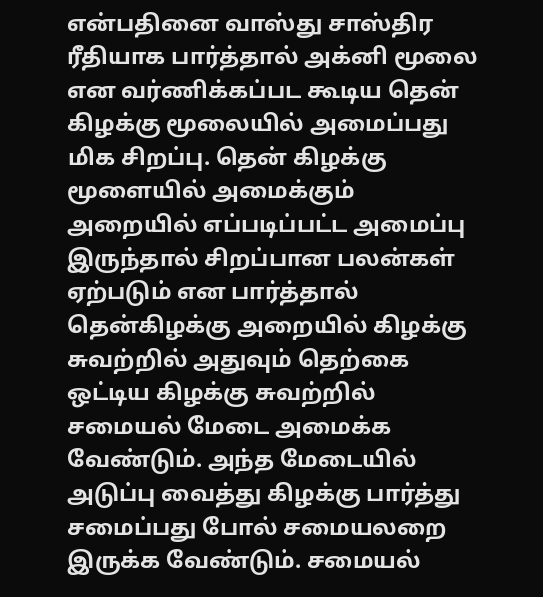என்பதினை வாஸ்து சாஸ்திர ரீதியாக பார்த்தால் அக்னி மூலை என வர்ணிக்கப்பட கூடிய தென் கிழக்கு மூலையில் அமைப்பது மிக சிறப்பு. தென் கிழக்கு  மூளையில் அமைக்கும் அறையில் எப்படிப்பட்ட அமைப்பு இருந்தால் சிறப்பான பலன்கள் ஏற்படும் என பார்த்தால் தென்கிழக்கு அறையில் கிழக்கு சுவற்றில் அதுவும் தெற்கை ஒட்டிய கிழக்கு சுவற்றில் சமையல் மேடை அமைக்க வேண்டும். அந்த மேடையில் அடுப்பு வைத்து கிழக்கு பார்த்து சமைப்பது போல் சமையலறை இருக்க வேண்டும். சமையல்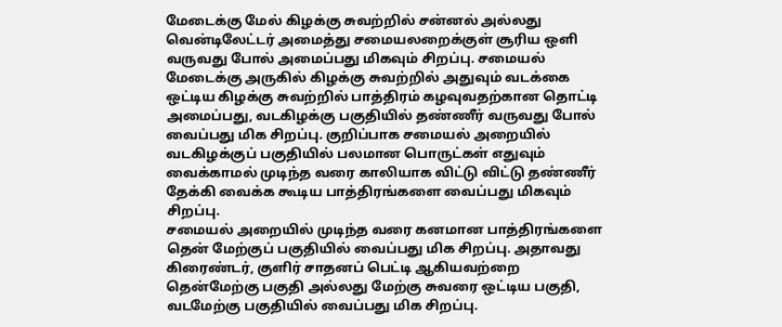மேடைக்கு மேல் கிழக்கு சுவற்றில் சன்னல் அல்லது வென்டிலேட்டர் அமைத்து சமையலறைக்குள் சூரிய ஒளி வருவது போல் அமைப்பது மிகவும் சிறப்பு. சமையல் மேடைக்கு அருகில் கிழக்கு சுவற்றில் அதுவும் வடக்கை ஒட்டிய கிழக்கு சுவற்றில் பாத்திரம் கழவுவதற்கான தொட்டி அமைப்பது, வடகிழக்கு பகுதியில் தண்ணீர் வருவது போல் வைப்பது மிக சிறப்பு. குறிப்பாக சமையல் அறையில் வடகிழக்குப் பகுதியில் பலமான பொருட்கள் எதுவும் வைக்காமல் முடிந்த வரை காலியாக விட்டு விட்டு தண்ணீர் தேக்கி வைக்க கூடிய பாத்திரங்களை வைப்பது மிகவும் சிறப்பு.
சமையல் அறையில் முடிந்த வரை கனமான பாத்திரங்களை தென் மேற்குப் பகுதியில் வைப்பது மிக சிறப்பு. அதாவது கிரைண்டர், குளிர் சாதனப் பெட்டி ஆகியவற்றை தென்மேற்கு பகுதி அல்லது மேற்கு சுவரை ஒட்டிய பகுதி, வடமேற்கு பகுதியில் வைப்பது மிக சிறப்பு.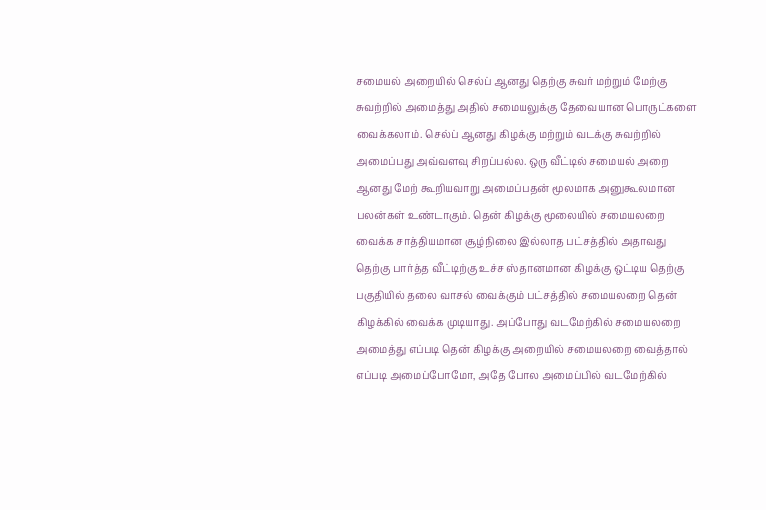சமையல் அறையில் செல்ப் ஆனது தெற்கு சுவர் மற்றும் மேற்கு சுவற்றில் அமைத்து அதில் சமையலுக்கு தேவையான பொருட்களை வைக்கலாம். செல்ப் ஆனது கிழக்கு மற்றும் வடக்கு சுவற்றில் அமைப்பது அவ்வளவு சிறப்பல்ல. ஒரு வீட்டில் சமையல் அறை ஆனது மேற் கூறியவாறு அமைப்பதன் மூலமாக அனுகூலமான பலன்கள் உண்டாகும். தென் கிழக்கு மூலையில் சமையலறை வைக்க சாத்தியமான சூழ்நிலை இல்லாத பட்சத்தில் அதாவது தெற்கு பார்த்த வீட்டிற்கு உச்ச ஸ்தானமான கிழக்கு ஒட்டிய தெற்கு பகுதியில் தலை வாசல் வைக்கும் பட்சத்தில் சமையலறை தென் கிழக்கில் வைக்க முடியாது. அப்போது வடமேற்கில் சமையலறை அமைத்து எப்படி தென் கிழக்கு அறையில் சமையலறை வைத்தால் எப்படி அமைப்போமோ, அதே போல அமைப்பில் வடமேற்கில்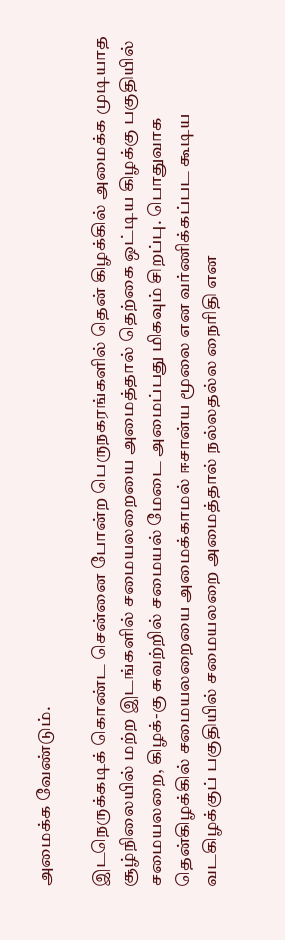அமைக்க வேண்டும்.

இடநெருக்கடிக் கொண்ட சென்னை போன்ற பெருநகரங்களில் தென் கிழக்கில் அமைக்க முடியாத சூழ்நிலையில் மற்ற இடங்களில் சமையலறையை அமைத்தால் தெற்கை ஒட்டிய கிழக்கு பகுதியில் சமையலறை, கிழக்-கு சுவற்றில் சமையல் மேடை அமைப்பது மிகவும் சிறப்பு. பொதுவாக தென்கிழக்கில் சமையலறையை அமைக்காமல் ஈசான்ய மூலை என வர்ணிக்கப்பட கூடிய வடகிழக்குப் பகுதியில் சமையலறை அமைத்தால் நல்லதல்ல நைரிதி என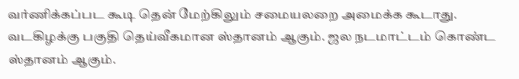வர்ணிக்கப்பட கூடி தென் மேற்கிலும் சமையலறை அமைக்க கூடாது. வடகிழக்கு பகுதி தெய்வீகமான ஸ்தானம் ஆகும். ஜல நடமாட்டம் கொண்ட ஸ்தானம் ஆகும்.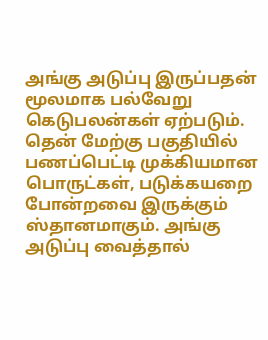அங்கு அடுப்பு இருப்பதன் மூலமாக பல்வேறு கெடுபலன்கள் ஏற்படும். தென் மேற்கு பகுதியில் பணப்பெட்டி முக்கியமான பொருட்கள், படுக்கயறை போன்றவை இருக்கும் ஸ்தானமாகும். அங்கு அடுப்பு வைத்தால்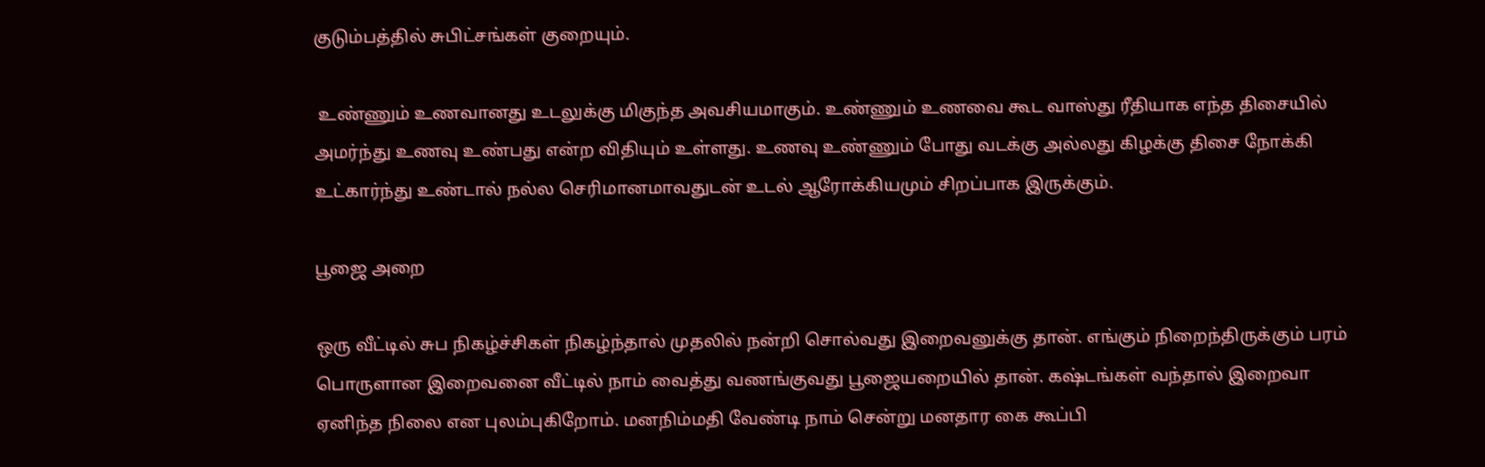குடும்பத்தில் சுபிட்சங்கள் குறையும்.

 உண்ணும் உணவானது உடலுக்கு மிகுந்த அவசியமாகும். உண்ணும் உணவை கூட வாஸ்து ரீதியாக எந்த திசையில் அமர்ந்து உணவு உண்பது என்ற விதியும் உள்ளது. உணவு உண்ணும் போது வடக்கு அல்லது கிழக்கு திசை நோக்கி உட்கார்ந்து உண்டால் நல்ல செரிமானமாவதுடன் உடல் ஆரோக்கியமும் சிறப்பாக இருக்கும்.

பூஜை அறை

ஒரு வீட்டில் சுப நிகழ்ச்சிகள் நிகழ்ந்தால் முதலில் நன்றி சொல்வது இறைவனுக்கு தான். எங்கும் நிறைந்திருக்கும் பரம் பொருளான இறைவனை வீட்டில் நாம் வைத்து வணங்குவது பூஜையறையில் தான். கஷ்டங்கள் வந்தால் இறைவா ஏனிந்த நிலை என புலம்புகிறோம். மனநிம்மதி வேண்டி நாம் சென்று மனதார கை கூப்பி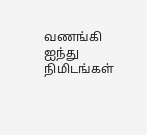வணங்கி ஐந்து நிமிடங்கள்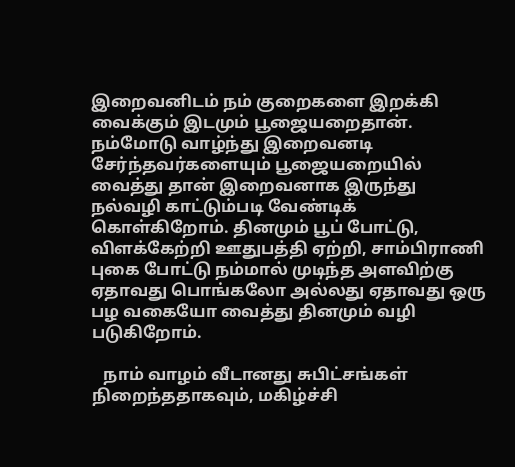இறைவனிடம் நம் குறைகளை இறக்கி வைக்கும் இடமும் பூஜையறைதான். நம்மோடு வாழ்ந்து இறைவனடி சேர்ந்தவர்களையும் பூஜையறையில் வைத்து தான் இறைவனாக இருந்து நல்வழி காட்டும்படி வேண்டிக் கொள்கிறோம். தினமும் பூப் போட்டு, விளக்கேற்றி ஊதுபத்தி ஏற்றி, சாம்பிராணி புகை போட்டு நம்மால் முடிந்த அளவிற்கு ஏதாவது பொங்கலோ அல்லது ஏதாவது ஒரு பழ வகையோ வைத்து தினமும் வழி படுகிறோம்.

   நாம் வாழம் வீடானது சுபிட்சங்கள் நிறைந்ததாகவும், மகிழ்ச்சி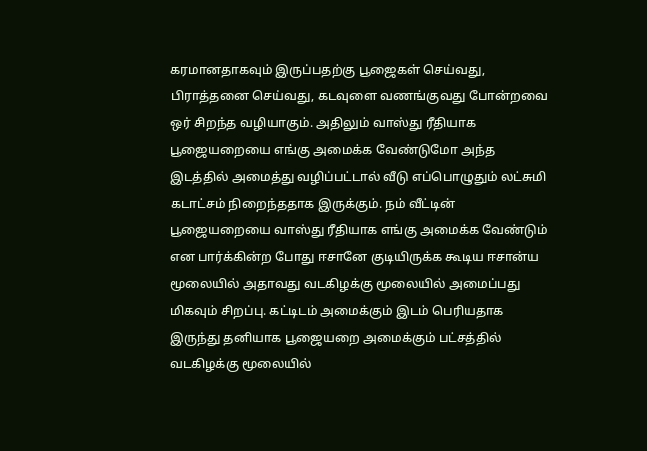கரமானதாகவும் இருப்பதற்கு பூஜைகள் செய்வது, பிராத்தனை செய்வது, கடவுளை வணங்குவது போன்றவை ஒர் சிறந்த வழியாகும். அதிலும் வாஸ்து ரீதியாக பூஜையறையை எங்கு அமைக்க வேண்டுமோ அந்த இடத்தில் அமைத்து வழிப்பட்டால் வீடு எப்பொழுதும் லட்சுமி கடாட்சம் நிறைந்ததாக இருக்கும். நம் வீட்டின் பூஜையறையை வாஸ்து ரீதியாக எங்கு அமைக்க வேண்டும் என பார்க்கின்ற போது ஈசானே குடியிருக்க கூடிய ஈசான்ய மூலையில் அதாவது வடகிழக்கு மூலையில் அமைப்பது மிகவும் சிறப்பு. கட்டிடம் அமைக்கும் இடம் பெரியதாக இருந்து தனியாக பூஜையறை அமைக்கும் பட்சத்தில் வடகிழக்கு மூலையில்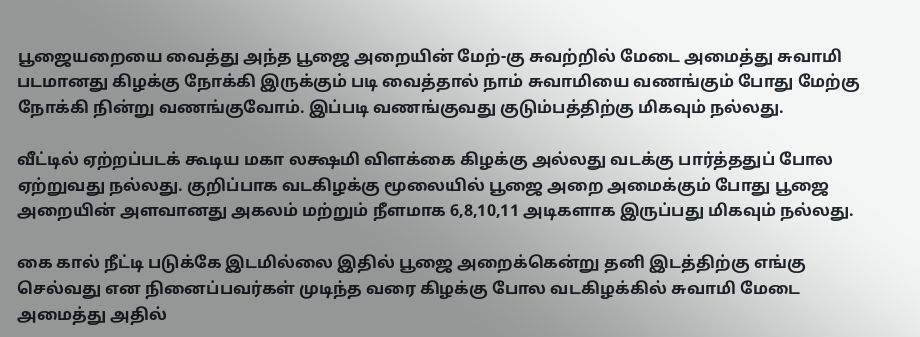பூஜையறையை வைத்து அந்த பூஜை அறையின் மேற்-கு சுவற்றில் மேடை அமைத்து சுவாமி படமானது கிழக்கு நோக்கி இருக்கும் படி வைத்தால் நாம் சுவாமியை வணங்கும் போது மேற்கு நோக்கி நின்று வணங்குவோம். இப்படி வணங்குவது குடும்பத்திற்கு மிகவும் நல்லது.

வீட்டில் ஏற்றப்படக் கூடிய மகா லக்ஷமி விளக்கை கிழக்கு அல்லது வடக்கு பார்த்ததுப் போல ஏற்றுவது நல்லது. குறிப்பாக வடகிழக்கு மூலையில் பூஜை அறை அமைக்கும் போது பூஜை அறையின் அளவானது அகலம் மற்றும் நீளமாக 6,8,10,11 அடிகளாக இருப்பது மிகவும் நல்லது.

கை கால் நீட்டி படுக்கே இடமில்லை இதில் பூஜை அறைக்கென்று தனி இடத்திற்கு எங்கு செல்வது என நினைப்பவர்கள் முடிந்த வரை கிழக்கு போல வடகிழக்கில் சுவாமி மேடை அமைத்து அதில்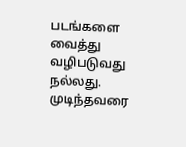படங்களை வைத்து வழிபடுவது நல்லது. முடிந்தவரை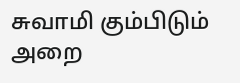சுவாமி கும்பிடும் அறை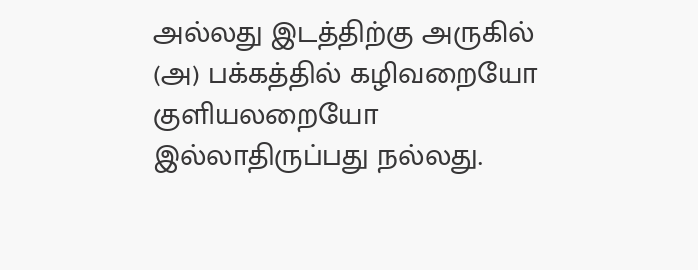அல்லது இடத்திற்கு அருகில் (அ) பக்கத்தில் கழிவறையோ குளியலறையோ இல்லாதிருப்பது நல்லது.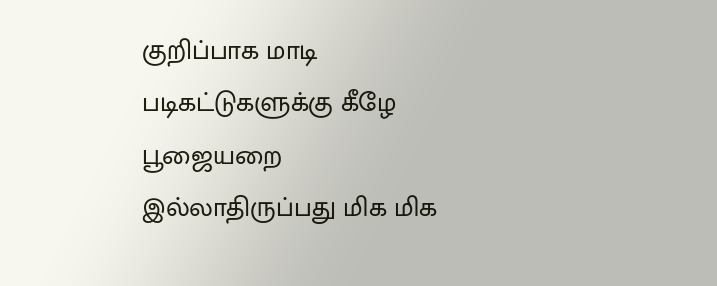குறிப்பாக மாடி படிகட்டுகளுக்கு கீழே பூஜையறை இல்லாதிருப்பது மிக மிக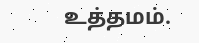உத்தமம்.